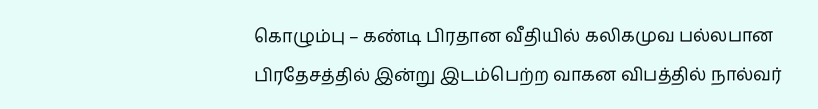கொழும்பு – கண்டி பிரதான வீதியில் கலிகமுவ பல்லபான பிரதேசத்தில் இன்று இடம்பெற்ற வாகன விபத்தில் நால்வர்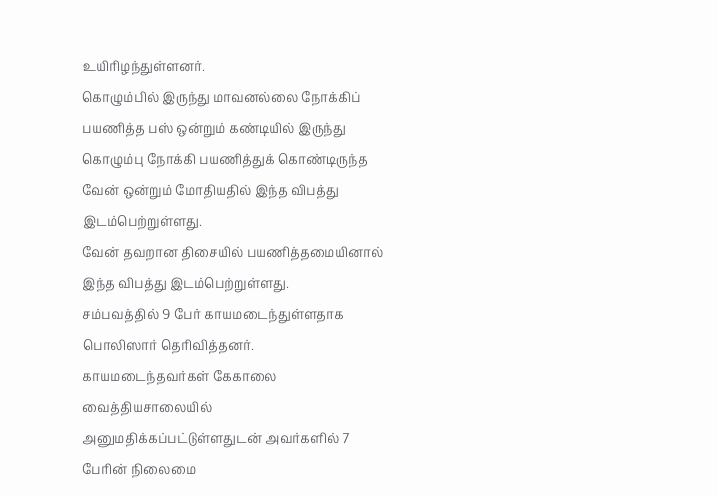உயிரிழந்துள்ளனர்.
கொழும்பில் இருந்து மாவனல்லை நோக்கிப் பயணித்த பஸ் ஒன்றும் கண்டியில் இருந்து கொழும்பு நோக்கி பயணித்துக் கொண்டிருந்த வேன் ஒன்றும் மோதியதில் இந்த விபத்து இடம்பெற்றுள்ளது.
வேன் தவறான திசையில் பயணித்தமையினால் இந்த விபத்து இடம்பெற்றுள்ளது.
சம்பவத்தில் 9 பேர் காயமடைந்துள்ளதாக பொலிஸார் தெரிவித்தனர்.
காயமடைந்தவர்கள் கேகாலை வைத்தியசாலையில் அனுமதிக்கப்பட்டுள்ளதுடன் அவர்களில் 7 பேரின் நிலைமை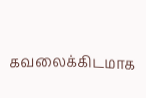கவலைக்கிடமாக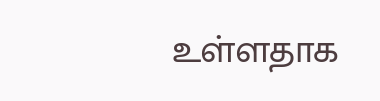உள்ளதாக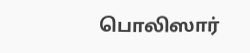பொலிஸார்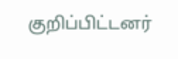குறிப்பிட்டனர்